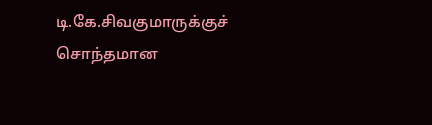டி.கே.சிவகுமாருக்குச் சொந்தமான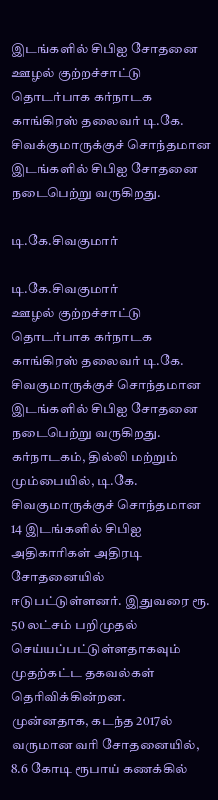இடங்களில் சிபிஐ சோதனை
ஊழல் குற்றச்சாட்டு தொடர்பாக கர்நாடக காங்கிரஸ் தலைவர் டி.கே. சிவக்குமாருக்குச் சொந்தமான இடங்களில் சிபிஐ சோதனை நடைபெற்று வருகிறது.

டி.கே.சிவகுமார்

டி.கே.சிவகுமார்
ஊழல் குற்றச்சாட்டு தொடர்பாக கர்நாடக காங்கிரஸ் தலைவர் டி.கே. சிவகுமாருக்குச் சொந்தமான இடங்களில் சிபிஐ சோதனை நடைபெற்று வருகிறது.
கர்நாடகம், தில்லி மற்றும் மும்பையில், டி.கே. சிவகுமாருக்குச் சொந்தமான 14 இடங்களில் சிபிஐ அதிகாரிகள் அதிரடி சோதனையில் ஈடுபட்டுள்ளனர். இதுவரை ரூ. 50 லட்சம் பறிமுதல் செய்யப்பட்டுள்ளதாகவும் முதற்கட்ட தகவல்கள் தெரிவிக்கின்றன.
முன்னதாக, கடந்த 2017ல் வருமான வரி சோதனையில், 8.6 கோடி ரூபாய் கணக்கில்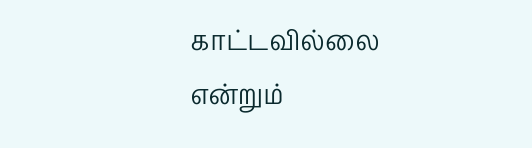காட்டவில்லை என்றும்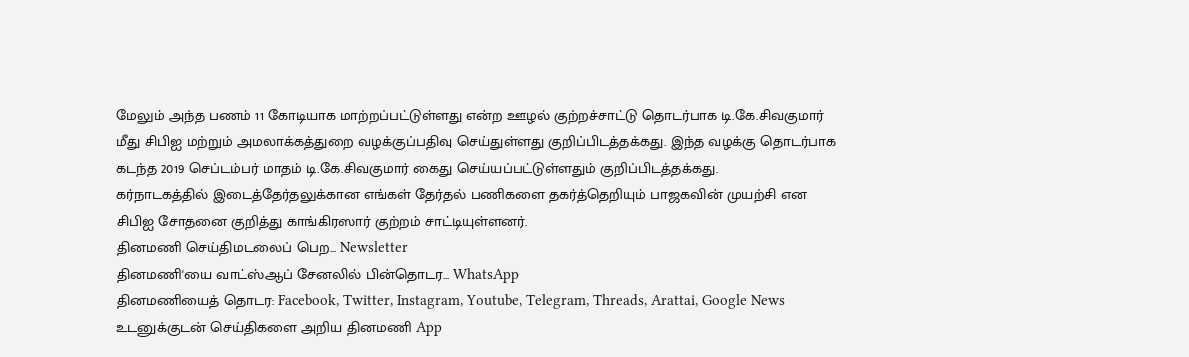மேலும் அந்த பணம் 11 கோடியாக மாற்றப்பட்டுள்ளது என்ற ஊழல் குற்றச்சாட்டு தொடர்பாக டி.கே.சிவகுமார் மீது சிபிஐ மற்றும் அமலாக்கத்துறை வழக்குப்பதிவு செய்துள்ளது குறிப்பிடத்தக்கது. இந்த வழக்கு தொடர்பாக கடந்த 2019 செப்டம்பர் மாதம் டி.கே.சிவகுமார் கைது செய்யப்பட்டுள்ளதும் குறிப்பிடத்தக்கது.
கர்நாடகத்தில் இடைத்தேர்தலுக்கான எங்கள் தேர்தல் பணிகளை தகர்த்தெறியும் பாஜகவின் முயற்சி என சிபிஐ சோதனை குறித்து காங்கிரஸார் குற்றம் சாட்டியுள்ளனர்.
தினமணி செய்திமடலைப் பெற... Newsletter
தினமணி'யை வாட்ஸ்ஆப் சேனலில் பின்தொடர... WhatsApp
தினமணியைத் தொடர: Facebook, Twitter, Instagram, Youtube, Telegram, Threads, Arattai, Google News
உடனுக்குடன் செய்திகளை அறிய தினமணி App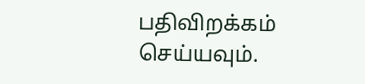பதிவிறக்கம் செய்யவும்.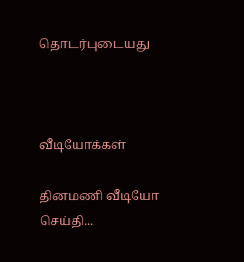தொடர்புடையது



வீடியோக்கள்

தினமணி வீடியோ செய்தி...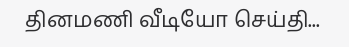தினமணி வீடியோ செய்தி...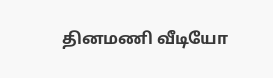தினமணி வீடியோ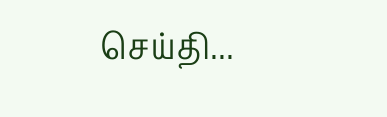செய்தி...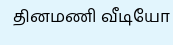தினமணி வீடியோ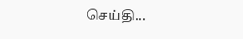செய்தி...